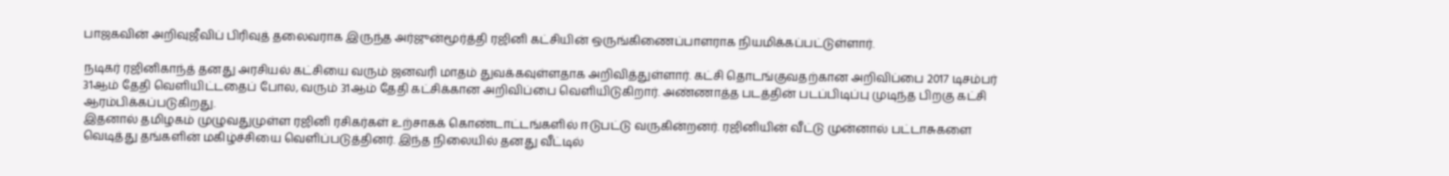பாஜகவின் அறிவுஜீவிப் பிரிவுத் தலைவராக இருந்த அர்ஜுன்மூர்த்தி ரஜினி கட்சியின் ஒருங்கிணைப்பாளராக நியமிக்கப்பட்டுள்ளார்.

நடிகர் ரஜினிகாந்த் தனது அரசியல் கட்சியை வரும் ஜனவரி மாதம் துவக்கவுள்ளதாக அறிவித்துள்ளார். கட்சி தொடங்குவதற்கான அறிவிப்பை 2017 டிசம்பர் 31ஆம் தேதி வெளியிட்டதைப் போல, வரும் 31ஆம் தேதி கட்சிக்கான அறிவிப்பை வெளியிடுகிறார். அண்ணாத்த படத்தின் படப்பிடிப்பு முடிந்த பிறகு கட்சி ஆரம்பிக்கப்படுகிறது.
இதனால் தமிழகம் முழுவதுமுள்ள ரஜினி ரசிகர்கள் உற்சாகக் கொண்டாட்டங்களில் ஈடுபட்டு வருகின்றனர். ரஜினியின் வீட்டு முன்னால் பட்டாசுகளை வெடித்து தங்களின் மகிழ்ச்சியை வெளிப்படுத்தினர். இந்த நிலையில் தனது வீட்டில்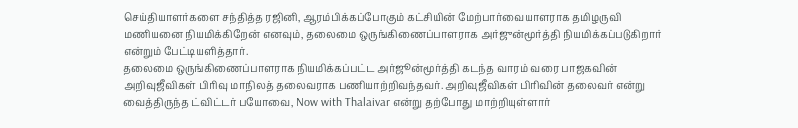செய்தியாளர்களை சந்தித்த ரஜினி, ஆரம்பிக்கப்போகும் கட்சியின் மேற்பார்வையாளராக தமிழருவி மணியனை நியமிக்கிறேன் எனவும், தலைமை ஒருங்கிணைப்பாளராக அர்ஜுன்மூர்த்தி நியமிக்கப்படுகிறார் என்றும் பேட்டியளித்தார்.
தலைமை ஒருங்கிணைப்பாளராக நியமிக்கப்பட்ட அர்ஜூன்மூர்த்தி கடந்த வாரம் வரை பாஜகவின் அறிவுஜீவிகள் பிரிவு மாநிலத் தலைவராக பணியாற்றிவந்தவர். அறிவுஜீவிகள் பிரிவின் தலைவர் என்று வைத்திருந்த ட்விட்டர் பயோவை, Now with Thalaivar என்று தற்போது மாற்றியுள்ளார்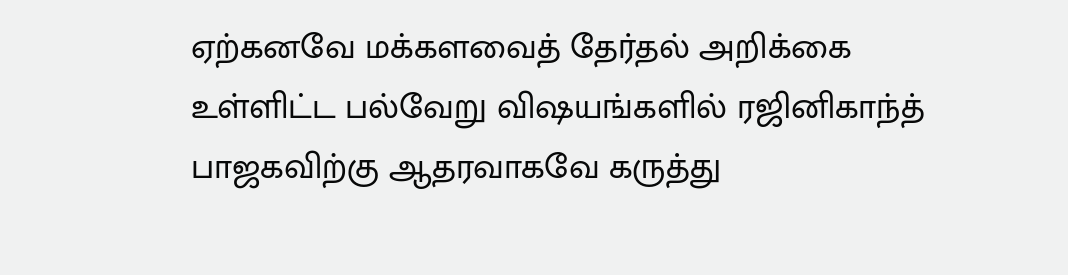ஏற்கனவே மக்களவைத் தேர்தல் அறிக்கை உள்ளிட்ட பல்வேறு விஷயங்களில் ரஜினிகாந்த் பாஜகவிற்கு ஆதரவாகவே கருத்து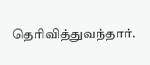தெரிவித்துவந்தார்.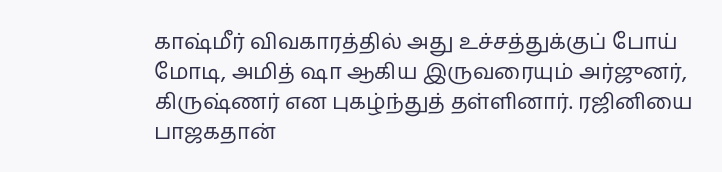காஷ்மீர் விவகாரத்தில் அது உச்சத்துக்குப் போய் மோடி, அமித் ஷா ஆகிய இருவரையும் அர்ஜுனர், கிருஷ்ணர் என புகழ்ந்துத் தள்ளினார். ரஜினியை பாஜகதான்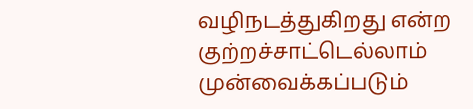வழிநடத்துகிறது என்ற குற்றச்சாட்டெல்லாம் முன்வைக்கப்படும்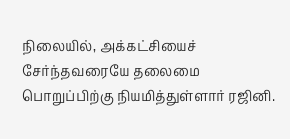நிலையில், அக்கட்சியைச் சேர்ந்தவரையே தலைமை பொறுப்பிற்கு நியமித்துள்ளார் ரஜினி.